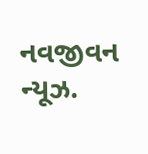નવજીવન ન્યૂઝ.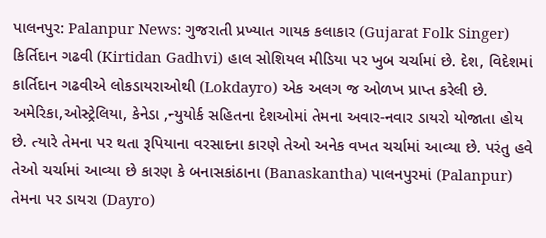પાલનપુર: Palanpur News: ગુજરાતી પ્રખ્યાત ગાયક કલાકાર (Gujarat Folk Singer) કિર્તિદાન ગઢવી (Kirtidan Gadhvi) હાલ સોશિયલ મીડિયા પર ખુબ ચર્ચામાં છે. દેશ, વિદેશમાં કાર્તિદાન ગઢવીએ લોકડાયરાઓથી (Lokdayro) એક અલગ જ ઓળખ પ્રાપ્ત કરેલી છે. અમેરિકા,ઓસ્ટ્રેલિયા, કેનેડા ,ન્યુયોર્ક સહિતના દેશઓમાં તેમના અવાર-નવાર ડાયરો યોજાતા હોય છે. ત્યારે તેમના પર થતા રૂપિયાના વરસાદના કારણે તેઓ અનેક વખત ચર્ચામાં આવ્યા છે. પરંતુ હવે તેઓ ચર્ચામાં આવ્યા છે કારણ કે બનાસકાંઠાના (Banaskantha) પાલનપુરમાં (Palanpur) તેમના પર ડાયરા (Dayro)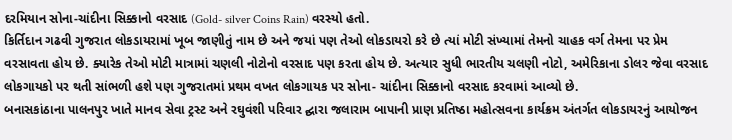દરમિયાન સોના-ચાંદીના સિક્કાનો વરસાદ (Gold- silver Coins Rain) વરસ્યો હતો.
કિર્તિદાન ગઢવી ગુજરાત લોકડાયરામાં ખૂબ જાણીતું નામ છે અને જયાં પણ તેઓ લોકડાયરો કરે છે ત્યાં મોટી સંખ્યામાં તેમનો ચાહક વર્ગ તેમના પર પ્રેમ વરસાવતા હોય છે. ક્યારેક તેઓ મોટી માત્રામાં ચણલી નોટોનો વરસાદ પણ કરતા હોય છે. અત્યાર સુધી ભારતીય ચલણી નોટો, અમેરિકાના ડોલર જેવા વરસાદ લોકગાયકો પર થતી સાંભળી હશે પણ ગુજરાતમાં પ્રથમ વખત લોકગાયક પર સોના- ચાંદીના સિક્કાનો વરસાદ કરવામાં આવ્યો છે.
બનાસકાંઠાના પાલનપુર ખાતે માનવ સેવા ટ્રસ્ટ અને રઘુવંશી પરિવાર દ્ઘારા જલારામ બાપાની પ્રાણ પ્રતિષ્ઠા મહોત્સવના કાર્યક્રમ અંતર્ગત લોકડાયરનું આયોજન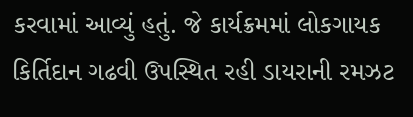કરવામાં આવ્યું હતું. જે કાર્યક્રમમાં લોકગાયક કિર્તિદાન ગઢવી ઉપસ્થિત રહી ડાયરાની રમઝટ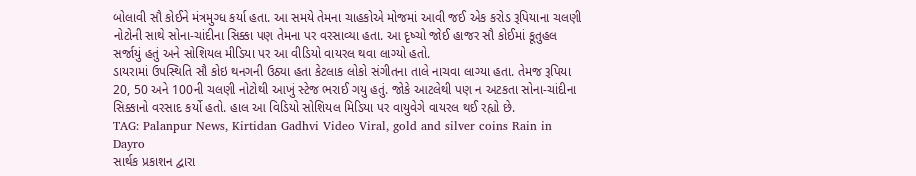બોલાવી સૌ કોઈને મંત્રમુગ્ધ કર્યા હતા. આ સમયે તેમના ચાહકોએ મોજમાં આવી જઈ એક કરોડ રૂપિયાના ચલણી નોટોની સાથે સોના-ચાંદીના સિક્કા પણ તેમના પર વરસાવ્યા હતા. આ દૃષ્ચો જોઈ હાજર સૌ કોઈમાં કૂતુહલ સર્જાયું હતું અને સોશિયલ મીડિયા પર આ વીડિયો વાયરલ થવા લાગ્યો હતો.
ડાયરામાં ઉપસ્થિતિ સૌ કોઇ થનગની ઉઠ્યા હતા કેટલાક લોકો સંગીતના તાલે નાચવા લાગ્યા હતા. તેમજ રૂપિયા 20, 50 અને 100ની ચલણી નોટોથી આખું સ્ટેજ ભરાઈ ગયુ હતું. જોકે આટલેથી પણ ન અટકતા સોના-ચાંદીના સિક્કાનો વરસાદ કર્યો હતો. હાલ આ વિડિયો સોશિયલ મિડિયા પર વાયુવેગે વાયરલ થઈ રહ્યો છે.
TAG: Palanpur News, Kirtidan Gadhvi Video Viral, gold and silver coins Rain in Dayro
સાર્થક પ્રકાશન દ્વારા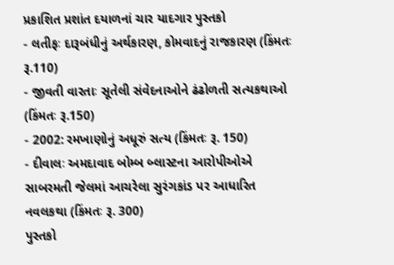પ્રકાશિત પ્રશાંત દયાળનાં ચાર યાદગાર પુસ્તકો
- લતીફઃ દારૂબંધીનું અર્થકારણ, કોમવાદનું રાજકારણ (કિંમતઃ રૂ.110)
- જીવતી વારતાઃ સૂતેલી સંવેદનાઓને ઢંઢોળતી સત્યકથાઓ (કિંમતઃ રૂ.150)
- 2002: રમખાણોનું અધૂરું સત્ય (કિંમતઃ રૂ. 150)
- દીવાલઃ અમદાવાદ બોમ્બ બ્લાસ્ટના આરોપીઓએ સાબરમતી જેલમાં આચરેલા સુરંગકાંડ પર આધારિત નવલકથા (કિંમતઃ રૂ. 300)
પુસ્તકો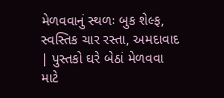મેળવવાનું સ્થળઃ બુક શેલ્ફ, સ્વસ્તિક ચાર રસ્તા, અમદાવાદ | પુસ્તકો ઘરે બેઠાં મેળવવા માટે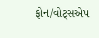ફોન/વોટ્સએપ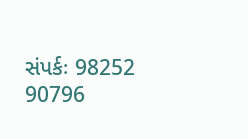સંપર્કઃ 98252 90796